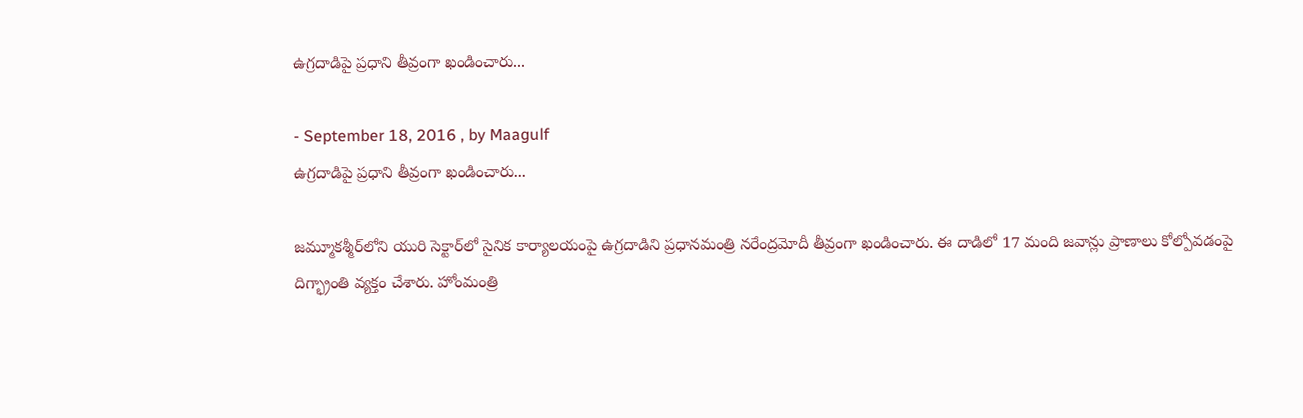ఉగ్రదాడిపై ప్రధాని తీవ్రంగా ఖండించారు...

- September 18, 2016 , by Maagulf
ఉగ్రదాడిపై ప్రధాని తీవ్రంగా ఖండించారు...

జమ్మూకశ్మీర్‌లోని యురి సెక్టార్‌లో సైనిక కార్యాలయంపై ఉగ్రదాడిని ప్రధానమంత్రి నరేంద్రమోదీ తీవ్రంగా ఖండించారు. ఈ దాడిలో 17 మంది జవాన్లు ప్రాణాలు కోల్పోవడంపై దిగ్భ్రాంతి వ్యక్తం చేశారు. హోంమంత్రి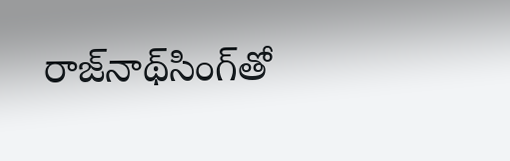రాజ్‌నాథ్‌సింగ్‌తో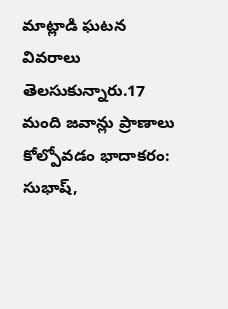మాట్లాడి ఘటన వివరాలు తెలసుకున్నారు.17 మంది జవాన్లు ప్రాణాలు కోల్పోవడం భాదాకరం: సుభాష్‌,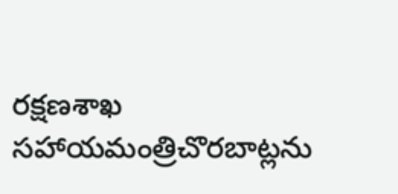రక్షణశాఖ సహాయమంత్రిచొరబాట్లను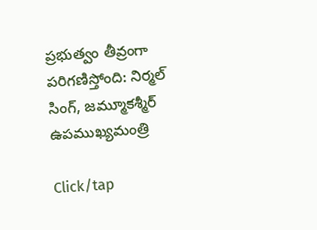ప్రభుత్వం తీవ్రంగా పరిగణిస్తోంది: నిర్మల్‌ సింగ్‌, జమ్మూకశ్మీర్‌ ఉపముఖ్యమంత్రి

Click/tap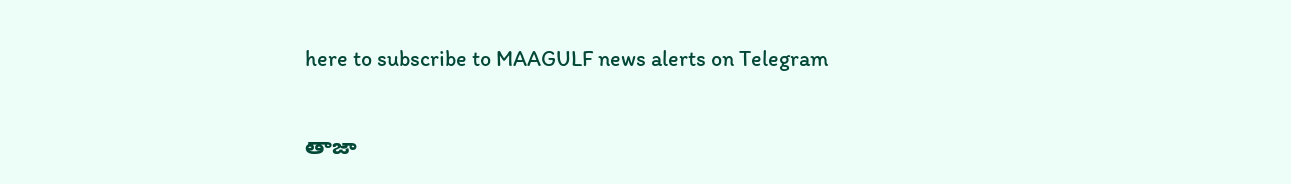here to subscribe to MAAGULF news alerts on Telegram

తాజా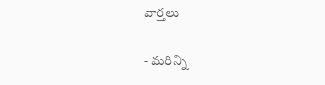వార్తలు

- మరిన్ని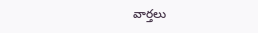వార్తలు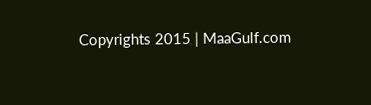Copyrights 2015 | MaaGulf.com